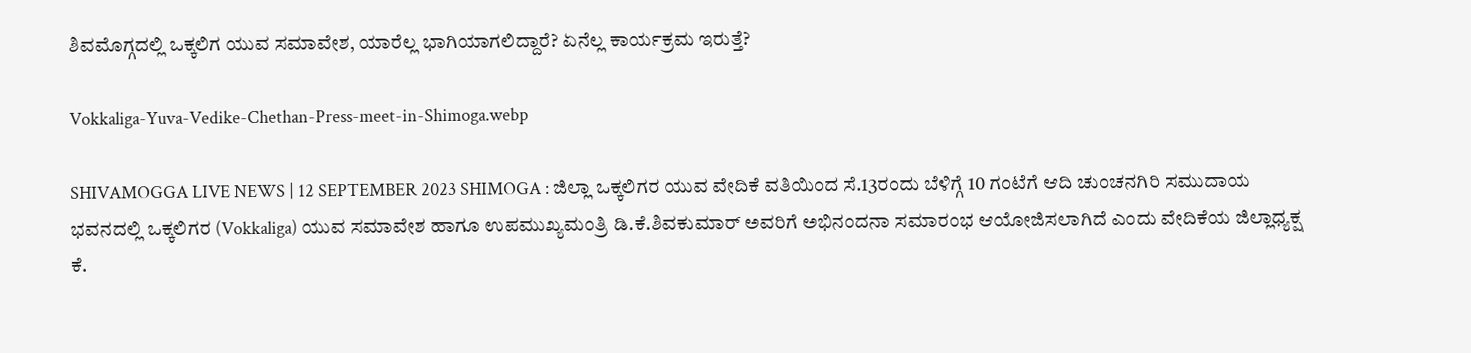ಶಿವಮೊಗ್ಗದಲ್ಲಿ ಒಕ್ಕಲಿಗ ಯುವ ಸಮಾವೇಶ, ಯಾರೆಲ್ಲ ಭಾಗಿಯಾಗಲಿದ್ದಾರೆ? ಏನೆಲ್ಲ ಕಾರ್ಯಕ್ರಮ ಇರುತ್ತೆ?

Vokkaliga-Yuva-Vedike-Chethan-Press-meet-in-Shimoga.webp

SHIVAMOGGA LIVE NEWS | 12 SEPTEMBER 2023 SHIMOGA : ಜಿಲ್ಲಾ ಒಕ್ಕಲಿಗರ ಯುವ ವೇದಿಕೆ ವತಿಯಿಂದ ಸೆ.13ರಂದು ಬೆಳಿಗ್ಗೆ 10 ಗಂಟೆಗೆ ಆದಿ ಚುಂಚನಗಿರಿ ಸಮುದಾಯ ಭವನದಲ್ಲಿ ಒಕ್ಕಲಿಗರ (Vokkaliga) ಯುವ ಸಮಾವೇಶ ಹಾಗೂ ಉಪಮುಖ್ಯಮಂತ್ರಿ ಡಿ.ಕೆ.ಶಿವಕುಮಾರ್ ಅವರಿಗೆ ಅಭಿನಂದನಾ ಸಮಾರಂಭ ಆಯೋಜಿಸಲಾಗಿದೆ ಎಂದು ವೇದಿಕೆಯ ಜಿಲ್ಲಾಧ್ಯಕ್ಷ ಕೆ.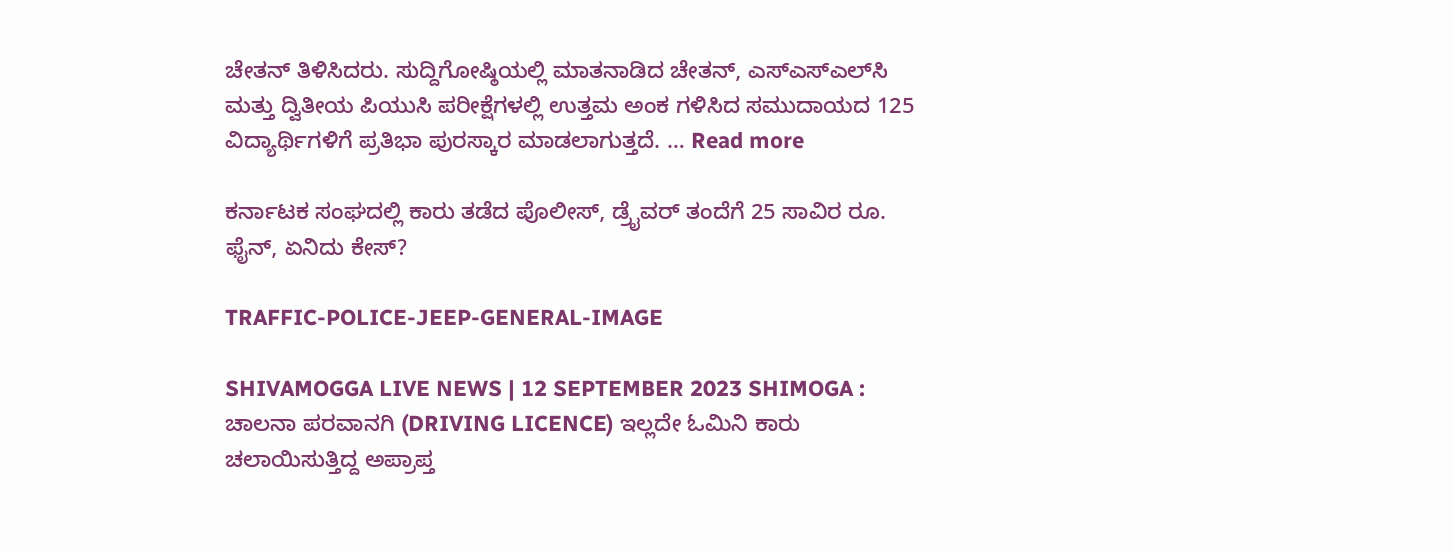ಚೇತನ್ ತಿಳಿಸಿದರು. ಸುದ್ದಿಗೋಷ್ಠಿಯಲ್ಲಿ ಮಾತನಾಡಿದ ಚೇತನ್‌, ಎಸ್‌ಎಸ್‌ಎಲ್‌ಸಿ ಮತ್ತು ದ್ವಿತೀಯ ಪಿಯುಸಿ ಪರೀಕ್ಷೆಗಳಲ್ಲಿ ಉತ್ತಮ ಅಂಕ ಗಳಿಸಿದ ಸಮುದಾಯದ 125 ವಿದ್ಯಾರ್ಥಿಗಳಿಗೆ ಪ್ರತಿಭಾ ಪುರಸ್ಕಾರ ಮಾಡಲಾಗುತ್ತದೆ. … Read more

ಕರ್ನಾಟಕ ಸಂಘದಲ್ಲಿ ಕಾರು ತಡೆದ ಪೊಲೀಸ್‌, ಡ್ರೈವರ್‌ ತಂದೆಗೆ 25 ಸಾವಿರ ರೂ. ಫೈನ್‌, ಏನಿದು ಕೇಸ್?

TRAFFIC-POLICE-JEEP-GENERAL-IMAGE

SHIVAMOGGA LIVE NEWS | 12 SEPTEMBER 2023 SHIMOGA : ಚಾಲನಾ ಪರವಾನಗಿ (DRIVING LICENCE) ಇಲ್ಲದೇ ಓಮಿನಿ ಕಾರು ಚಲಾಯಿಸುತ್ತಿದ್ದ ಅಪ್ರಾಪ್ತ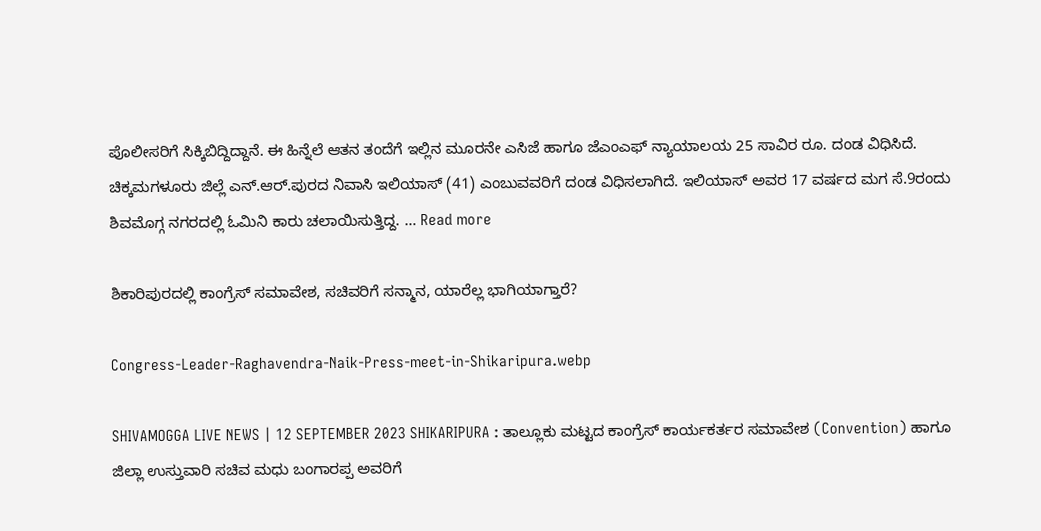ಪೊಲೀಸರಿಗೆ ಸಿಕ್ಕಿಬಿದ್ದಿದ್ದಾನೆ. ಈ ಹಿನ್ನೆಲೆ ಆತನ ತಂದೆಗೆ ಇಲ್ಲಿನ ಮೂರನೇ ಎಸಿಜೆ ಹಾಗೂ ಜೆಎಂಎಫ್ ನ್ಯಾಯಾಲಯ 25 ಸಾವಿರ ರೂ. ದಂಡ ವಿಧಿಸಿದೆ. ಚಿಕ್ಕಮಗಳೂರು ಜಿಲ್ಲೆ ಎನ್‌.ಆರ್‌.ಪುರದ ನಿವಾಸಿ ಇಲಿಯಾಸ್ (41) ಎಂಬುವವರಿಗೆ ದಂಡ ವಿಧಿಸಲಾಗಿದೆ. ಇಲಿಯಾಸ್ ಅವರ 17 ವರ್ಷದ ಮಗ ಸೆ.9ರಂದು ಶಿವಮೊಗ್ಗ ನಗರದಲ್ಲಿ ಓಮಿನಿ ಕಾರು ಚಲಾಯಿಸುತ್ತಿದ್ದ. … Read more

ಶಿಕಾರಿಪುರದಲ್ಲಿ ಕಾಂಗ್ರೆಸ್‌ ಸಮಾವೇಶ, ಸಚಿವರಿಗೆ ಸನ್ಮಾನ, ಯಾರೆಲ್ಲ ಭಾಗಿಯಾಗ್ತಾರೆ?

Congress-Leader-Raghavendra-Naik-Press-meet-in-Shikaripura.webp

SHIVAMOGGA LIVE NEWS | 12 SEPTEMBER 2023 SHIKARIPURA : ತಾಲ್ಲೂಕು ಮಟ್ಟದ ಕಾಂಗ್ರೆಸ್ ಕಾರ್ಯಕರ್ತರ ಸಮಾವೇಶ (Convention) ಹಾಗೂ ಜಿಲ್ಲಾ ಉಸ್ತುವಾರಿ ಸಚಿವ ಮಧು ಬಂಗಾರಪ್ಪ ಅವರಿಗೆ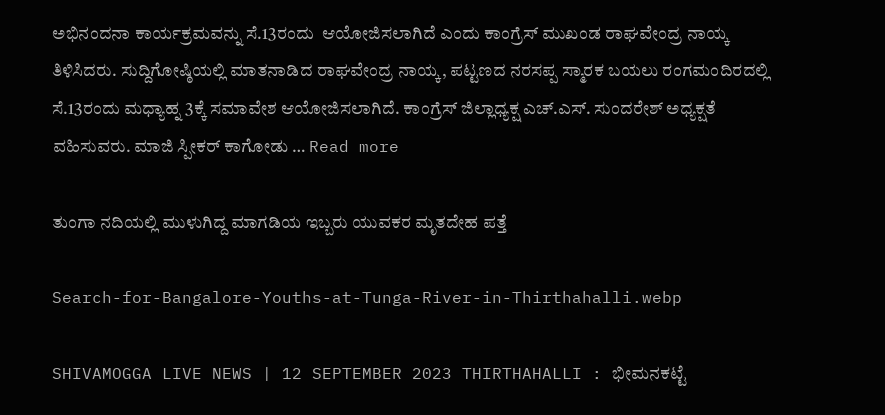ಅಭಿನಂದನಾ ಕಾರ್ಯಕ್ರಮವನ್ನು ಸೆ.13ರಂದು  ಆಯೋಜಿಸಲಾಗಿದೆ ಎಂದು ಕಾಂಗ್ರೆಸ್ ಮುಖಂಡ ರಾಘವೇಂದ್ರ ನಾಯ್ಕ ತಿಳಿಸಿದರು. ಸುದ್ದಿಗೋಷ್ಠಿಯಲ್ಲಿ ಮಾತನಾಡಿದ ರಾಘವೇಂದ್ರ ನಾಯ್ಕ, ಪಟ್ಟಣದ ನರಸಪ್ಪ ಸ್ಮಾರಕ ಬಯಲು ರಂಗಮಂದಿರದಲ್ಲಿ ಸೆ.13ರಂದು ಮಧ್ಯಾಹ್ನ 3ಕ್ಕೆ ಸಮಾವೇಶ ಆಯೋಜಿಸಲಾಗಿದೆ. ಕಾಂಗ್ರೆಸ್ ಜಿಲ್ಲಾಧ್ಯಕ್ಷ ಎಚ್.ಎಸ್. ಸುಂದರೇಶ್ ಅಧ್ಯಕ್ಷತೆ ವಹಿಸುವರು. ಮಾಜಿ ಸ್ಪೀಕರ್ ಕಾಗೋಡು … Read more

ತುಂಗಾ ನದಿಯಲ್ಲಿ ಮುಳುಗಿದ್ದ ಮಾಗಡಿಯ ಇಬ್ಬರು ಯುವಕರ ಮೃತದೇಹ ಪತ್ತೆ

Search-for-Bangalore-Youths-at-Tunga-River-in-Thirthahalli.webp

SHIVAMOGGA LIVE NEWS | 12 SEPTEMBER 2023 THIRTHAHALLI : ಭೀಮನಕಟ್ಟೆ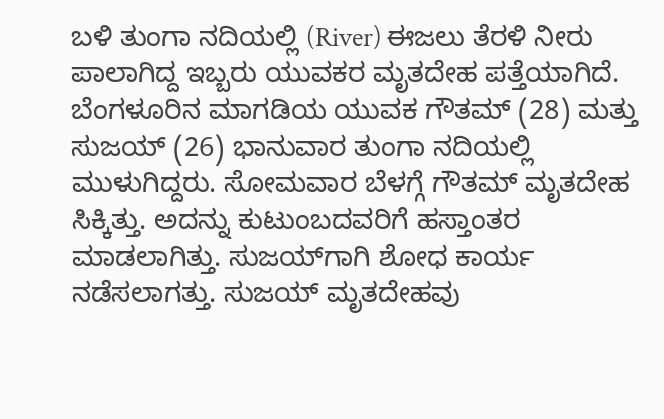ಬಳಿ ತುಂಗಾ ನದಿಯಲ್ಲಿ (River) ಈಜಲು ತೆರಳಿ ನೀರು ಪಾಲಾಗಿದ್ದ ಇಬ್ಬರು ಯುವಕರ ಮೃತದೇಹ ಪತ್ತೆಯಾಗಿದೆ. ಬೆಂಗಳೂರಿನ ಮಾಗಡಿಯ ಯುವಕ ಗೌತಮ್‌ (28) ಮತ್ತು ಸುಜಯ್‌ (26) ಭಾನುವಾರ ತುಂಗಾ ನದಿಯಲ್ಲಿ ಮುಳುಗಿದ್ದರು. ಸೋಮವಾರ ಬೆಳಗ್ಗೆ ಗೌತಮ್‌ ಮೃತದೇಹ ಸಿಕ್ಕಿತ್ತು. ಅದನ್ನು ಕುಟುಂಬದವರಿಗೆ ಹಸ್ತಾಂತರ ಮಾಡಲಾಗಿತ್ತು. ಸುಜಯ್‌ಗಾಗಿ ಶೋಧ ಕಾರ್ಯ ನಡೆಸಲಾಗತ್ತು. ಸುಜಯ್‌ ಮೃತದೇಹವು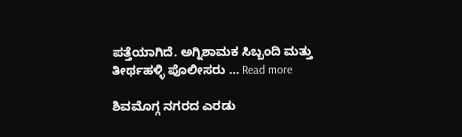ಪತ್ತೆಯಾಗಿದೆ. ಅಗ್ನಿಶಾಮಕ ಸಿಬ್ಬಂದಿ ಮತ್ತು ತೀರ್ಥಹಳ್ಳಿ ಪೊಲೀಸರು … Read more

ಶಿವಮೊಗ್ಗ ನಗರದ ಎರಡು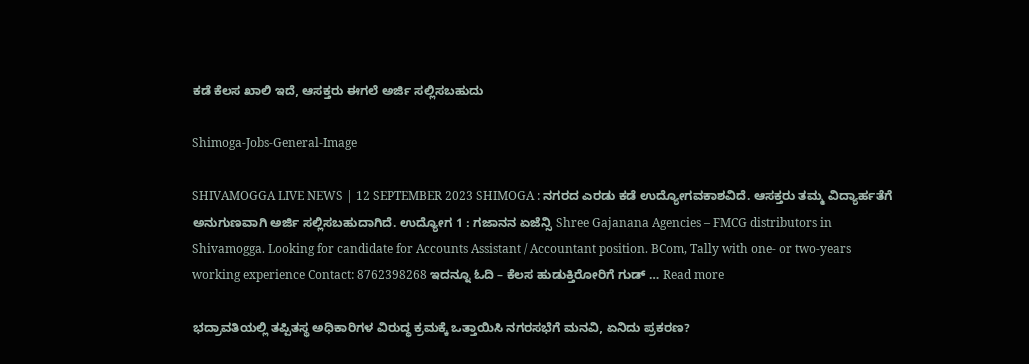ಕಡೆ ಕೆಲಸ ಖಾಲಿ ಇದೆ, ಆಸಕ್ತರು ಈಗಲೆ ಅರ್ಜಿ ಸಲ್ಲಿಸಬಹುದು

Shimoga-Jobs-General-Image

SHIVAMOGGA LIVE NEWS | 12 SEPTEMBER 2023 SHIMOGA : ನಗರದ ಎರಡು ಕಡೆ ಉದ್ಯೋಗವಕಾಶವಿದೆ. ಆಸಕ್ತರು ತಮ್ಮ ವಿದ್ಯಾರ್ಹತೆಗೆ ಅನುಗುಣವಾಗಿ ಅರ್ಜಿ ಸಲ್ಲಿಸಬಹುದಾಗಿದೆ. ಉದ್ಯೋಗ 1 : ಗಜಾನನ ಏಜೆನ್ಸಿ Shree Gajanana Agencies – FMCG distributors in Shivamogga. Looking for candidate for Accounts Assistant / Accountant position. BCom, Tally with one- or two-years working experience Contact: 8762398268 ಇದನ್ನೂ ಓದಿ – ಕೆಲಸ ಹುಡುಕ್ತಿರೋರಿಗೆ ಗುಡ್ … Read more

ಭದ್ರಾವತಿಯಲ್ಲಿ ತಪ್ಪಿತಸ್ಥ ಅಧಿಕಾರಿಗಳ ವಿರುದ್ಧ ಕ್ರಮಕ್ಕೆ ಒತ್ತಾಯಿಸಿ ನಗರಸಭೆಗೆ ಮನವಿ, ಏನಿದು ಪ್ರಕರಣ?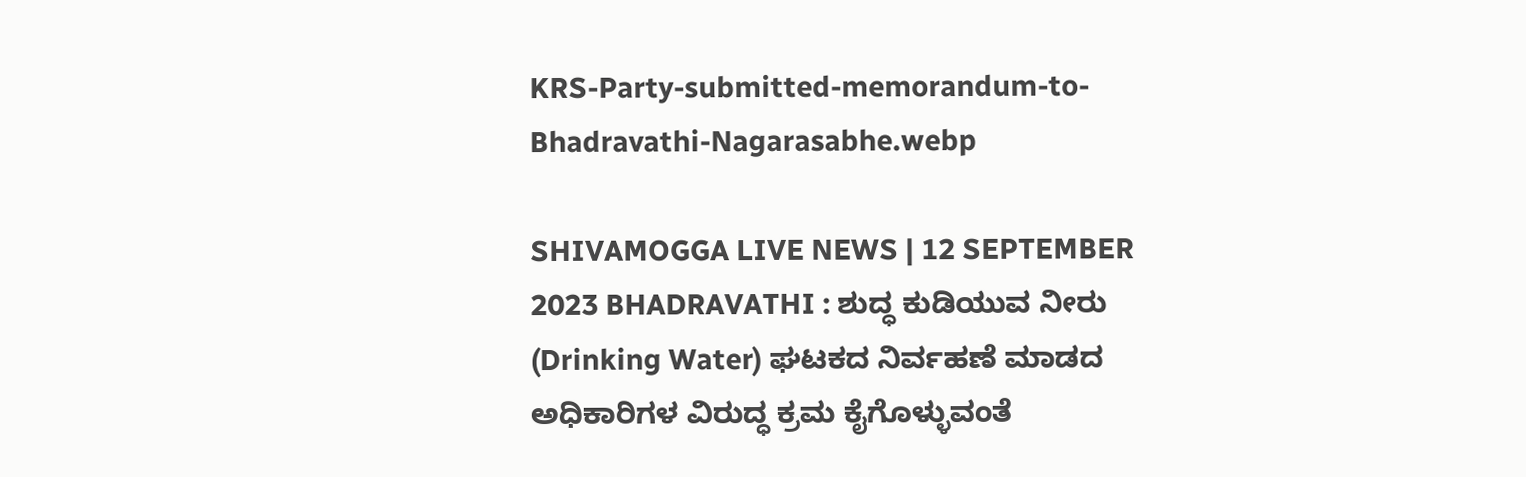KRS-Party-submitted-memorandum-to-Bhadravathi-Nagarasabhe.webp

SHIVAMOGGA LIVE NEWS | 12 SEPTEMBER 2023 BHADRAVATHI : ಶುದ್ಧ ಕುಡಿಯುವ ನೀರು (Drinking Water) ಘಟಕದ ನಿರ್ವಹಣೆ ಮಾಡದ ಅಧಿಕಾರಿಗಳ ವಿರುದ್ಧ ಕ್ರಮ ಕೈಗೊಳ್ಳುವಂತೆ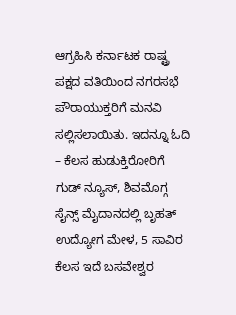ಆಗ್ರಹಿಸಿ ಕರ್ನಾಟಕ ರಾಷ್ಟ್ರ ಪಕ್ಷದ ವತಿಯಿಂದ ನಗರಸಭೆ ಪೌರಾಯುಕ್ತರಿಗೆ ಮನವಿ ಸಲ್ಲಿಸಲಾಯಿತು. ಇದನ್ನೂ ಓದಿ – ಕೆಲಸ ಹುಡುಕ್ತಿರೋರಿಗೆ ಗುಡ್ ನ್ಯೂಸ್, ಶಿವಮೊಗ್ಗ ಸೈನ್ಸ್ ಮೈದಾನದಲ್ಲಿ ಬೃಹತ್ ಉದ್ಯೋಗ ಮೇಳ, 5 ಸಾವಿರ ಕೆಲಸ ಇದೆ ಬಸವೇ‍ಶ್ವರ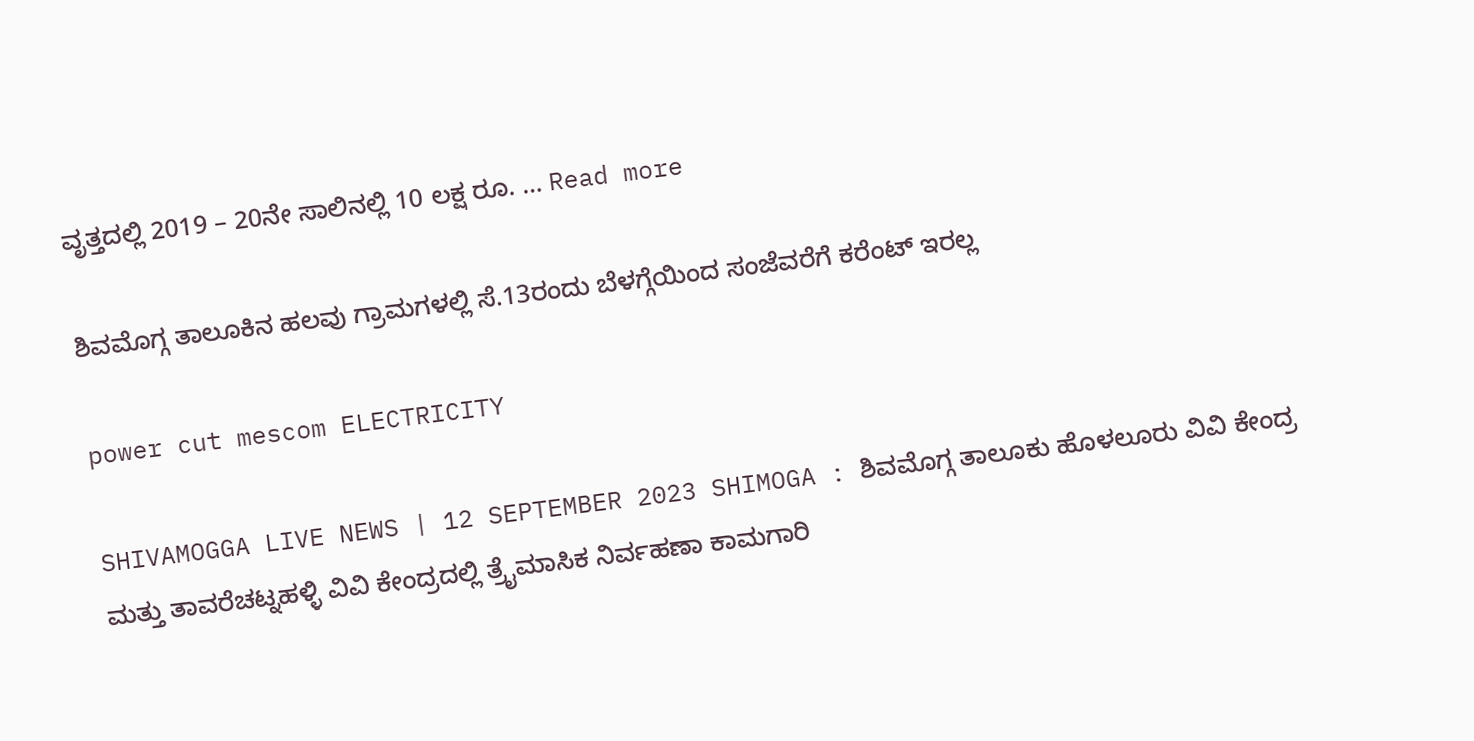ವೃತ್ತದಲ್ಲಿ 2019 – 20ನೇ ಸಾಲಿನಲ್ಲಿ 10 ಲಕ್ಷ ರೂ. … Read more

ಶಿವಮೊಗ್ಗ ತಾಲೂಕಿನ ಹಲವು ಗ್ರಾಮಗಳಲ್ಲಿ ಸೆ.13ರಂದು ಬೆಳಗ್ಗೆಯಿಂದ ಸಂಜೆವರೆಗೆ ಕರೆಂಟ್‌ ಇರಲ್ಲ

power cut mescom ELECTRICITY

SHIVAMOGGA LIVE NEWS | 12 SEPTEMBER 2023 SHIMOGA : ಶಿವಮೊಗ್ಗ ತಾಲೂಕು ಹೊಳಲೂರು ವಿವಿ ಕೇಂದ್ರ ಮತ್ತು ತಾವರೆಚಟ್ನಹಳ್ಳಿ ವಿವಿ ಕೇಂದ್ರದಲ್ಲಿ ತ್ರೈಮಾಸಿಕ ನಿರ್ವಹಣಾ ಕಾಮಗಾರಿ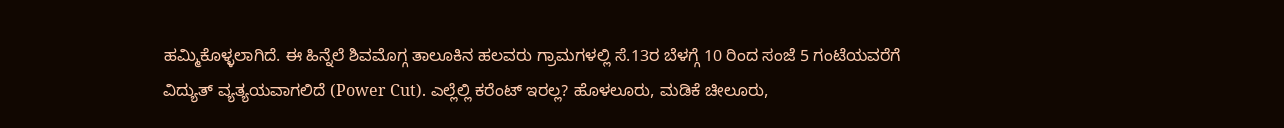ಹಮ್ಮಿಕೊಳ್ಳಲಾಗಿದೆ. ಈ ಹಿನ್ನೆಲೆ ಶಿವಮೊಗ್ಗ ತಾಲೂಕಿನ ಹಲವರು ಗ್ರಾಮಗಳಲ್ಲಿ ಸೆ.13ರ ಬೆಳಗ್ಗೆ 10 ರಿಂದ ಸಂಜೆ 5 ಗಂಟೆಯವರೆಗೆ ವಿದ್ಯುತ್ ವ್ಯತ್ಯಯವಾಗಲಿದೆ (Power Cut). ಎಲ್ಲೆಲ್ಲಿ ಕರೆಂಟ್‌ ಇರಲ್ಲ? ಹೊಳಲೂರು, ಮಡಿಕೆ ಚೀಲೂರು,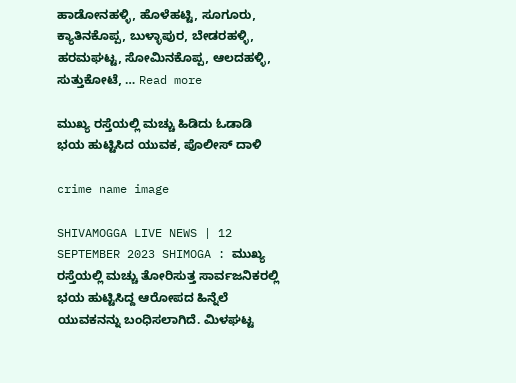ಹಾಡೋನಹಳ್ಳಿ, ಹೊಳೆಹಟ್ಟಿ, ಸೂಗೂರು, ಕ್ಯಾತಿನಕೊಪ್ಪ, ಬುಳ್ಳಾಪುರ, ಬೇಡರಹಳ್ಳಿ, ಹರಮಘಟ್ಟ, ಸೋಮಿನಕೊಪ್ಪ, ಆಲದಹಳ್ಳಿ, ಸುತ್ತುಕೋಟೆ, … Read more

ಮುಖ್ಯ ರಸ್ತೆಯಲ್ಲಿ ಮಚ್ಚು ಹಿಡಿದು ಓಡಾಡಿ ಭಯ ಹುಟ್ಟಿಸಿದ ಯುವಕ, ಪೊಲೀಸ್‌ ದಾಳಿ

crime name image

SHIVAMOGGA LIVE NEWS | 12 SEPTEMBER 2023 SHIMOGA : ಮುಖ್ಯ ರಸ್ತೆಯಲ್ಲಿ ಮಚ್ಚು ತೋರಿಸುತ್ತ ಸಾರ್ವಜನಿಕರಲ್ಲಿ ಭಯ ಹುಟ್ಟಿಸಿದ್ದ ಆರೋಪದ ಹಿನ್ನೆಲೆ ಯುವಕನನ್ನು ಬಂಧಿಸಲಾಗಿದೆ. ಮಿಳಘಟ್ಟ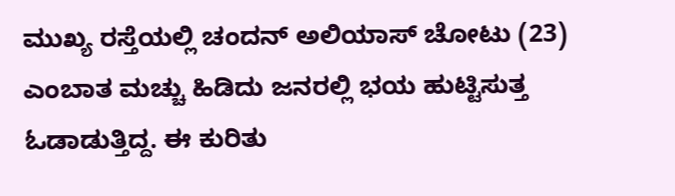ಮುಖ್ಯ ರಸ್ತೆಯಲ್ಲಿ ಚಂದನ್‌ ಅಲಿಯಾಸ್‌ ಚೋಟು (23) ಎಂಬಾತ ಮಚ್ಚು ಹಿಡಿದು ಜನರಲ್ಲಿ ಭಯ ಹುಟ್ಟಿಸುತ್ತ ಓಡಾಡುತ್ತಿದ್ದ. ಈ ಕುರಿತು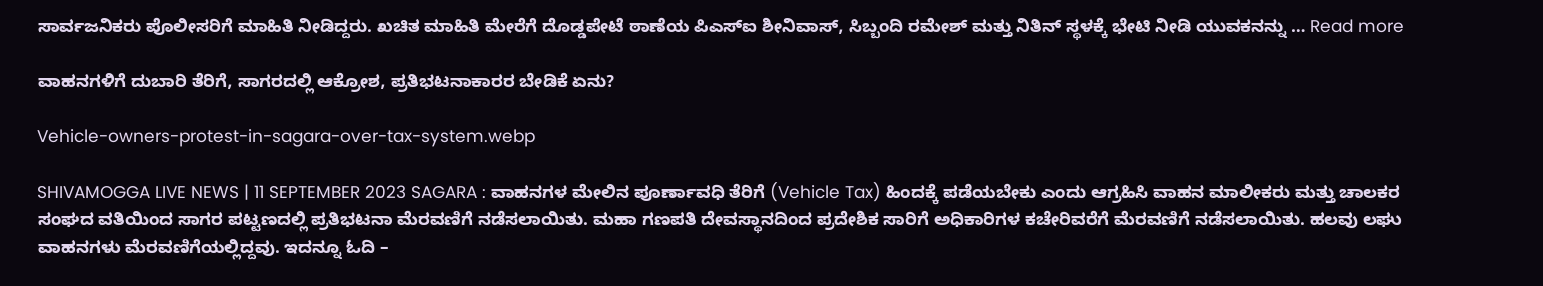ಸಾರ್ವಜನಿಕರು ಪೊಲೀಸರಿಗೆ ಮಾಹಿತಿ ನೀಡಿದ್ದರು. ಖಚಿತ ಮಾಹಿತಿ ಮೇರೆಗೆ ದೊಡ್ಡಪೇಟೆ ಠಾಣೆಯ ಪಿಎಸ್‌ಐ ಶೀನಿವಾಸ್‌, ಸಿಬ್ಬಂದಿ ರಮೇಶ್‌ ಮತ್ತು ನಿತಿನ್‌ ಸ್ಥಳಕ್ಕೆ ಭೇಟಿ ನೀಡಿ ಯುವಕನನ್ನು … Read more

ವಾಹನಗಳಿಗೆ ದುಬಾರಿ ತೆರಿಗೆ, ಸಾಗರದಲ್ಲಿ ಆಕ್ರೋಶ, ಪ್ರತಿಭಟನಾಕಾರರ ಬೇಡಿಕೆ ಏನು?

Vehicle-owners-protest-in-sagara-over-tax-system.webp

SHIVAMOGGA LIVE NEWS | 11 SEPTEMBER 2023 SAGARA : ವಾಹನಗಳ ಮೇಲಿನ ಪೂರ್ಣಾವಧಿ ತೆರಿಗೆ (Vehicle Tax) ಹಿಂದಕ್ಕೆ ಪಡೆಯಬೇಕು ಎಂದು ಆಗ್ರಹಿಸಿ ವಾಹನ ಮಾಲೀಕರು ಮತ್ತು ಚಾಲಕರ ಸಂಘದ ವತಿಯಿಂದ ಸಾಗರ ಪಟ್ಟಣದಲ್ಲಿ ಪ್ರತಿಭಟನಾ ಮೆರವಣಿಗೆ ನಡೆಸಲಾಯಿತು. ಮಹಾ ಗಣಪತಿ ದೇವಸ್ಥಾನದಿಂದ ಪ್ರದೇಶಿಕ ಸಾರಿಗೆ ಅಧಿಕಾರಿಗಳ ಕಚೇರಿವರೆಗೆ ಮೆರವಣಿಗೆ ನಡೆಸಲಾಯಿತು. ಹಲವು ಲಘು ವಾಹನಗಳು ಮೆರವಣಿಗೆಯಲ್ಲಿದ್ದವು. ಇದನ್ನೂ ಓದಿ –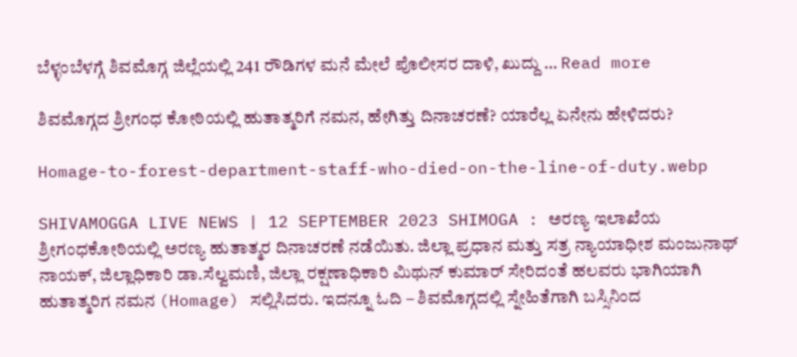ಬೆಳ್ಳಂಬೆಳಗ್ಗೆ ಶಿವಮೊಗ್ಗ ಜಿಲ್ಲೆಯಲ್ಲಿ 241 ರೌಡಿಗಳ ಮನೆ ಮೇಲೆ ಪೊಲೀಸರ ದಾಳಿ, ಖುದ್ದು … Read more

ಶಿವಮೊಗ್ಗದ ಶ್ರೀಗಂಧ ಕೋಠಿಯಲ್ಲಿ ಹುತಾತ್ಮರಿಗೆ ನಮನ, ಹೇಗಿತ್ತು ದಿನಾಚರಣೆ? ಯಾರೆಲ್ಲ ಏನೇನು ಹೇಳಿದರು?

Homage-to-forest-department-staff-who-died-on-the-line-of-duty.webp

SHIVAMOGGA LIVE NEWS | 12 SEPTEMBER 2023 SHIMOGA : ಅರಣ್ಯ ಇಲಾಖೆಯ ಶ್ರೀಗಂಧಕೋಠಿಯಲ್ಲಿ ಅರಣ್ಯ ಹುತಾತ್ಮರ ದಿನಾಚರಣೆ ನಡೆಯಿತು. ಜಿಲ್ಲಾ ಪ್ರಧಾನ ಮತ್ತು ಸತ್ರ ನ್ಯಾಯಾಧೀಶ ಮಂಜುನಾಥ್‌ ನಾಯಕ್‌, ಜಿಲ್ಲಾಧಿಕಾರಿ ಡಾ.ಸೆಲ್ವಮಣಿ, ಜಿಲ್ಲಾ ರಕ್ಷಣಾಧಿಕಾರಿ ಮಿಥುನ್‌ ಕುಮಾರ್‌ ಸೇರಿದಂತೆ ಹಲವರು ಭಾಗಿಯಾಗಿ ಹುತಾತ್ಮರಿಗ ನಮನ (Homage) ಸಲ್ಲಿಸಿದರು. ಇದನ್ನೂ ಓದಿ – ಶಿವಮೊಗ್ಗದಲ್ಲಿ ಸ್ನೇಹಿತೆಗಾಗಿ ಬಸ್ಸಿನಿಂದ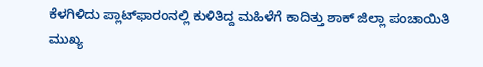ಕೆಳಗಿಳಿದು ಪ್ಲಾಟ್‌ಫಾರಂನಲ್ಲಿ ಕುಳಿತಿದ್ದ ಮಹಿಳೆಗೆ ಕಾದಿತ್ತು ಶಾಕ್‌ ಜಿಲ್ಲಾ ಪಂಚಾಯಿತಿ ಮುಖ್ಯ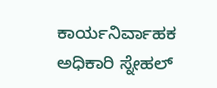ಕಾರ್ಯನಿರ್ವಾಹಕ ಅಧಿಕಾರಿ ಸ್ನೇಹಲ್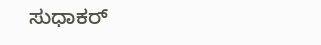ಸುಧಾಕರ್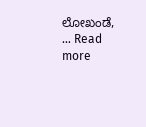ಲೋಖಂಡೆ, … Read more